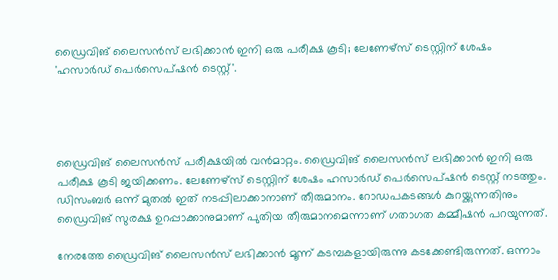ഡ്രൈവിങ് ലൈസന്‍സ് ലഭിക്കാന്‍ ഇനി ഒരു പരീക്ഷ കൂടി; ലേണേഴ്‌സ് ടെസ്റ്റിന് ശേഷം 'ഹസാര്‍ഡ് പെര്‍സെപ്ഷന്‍ ടെസ്റ്റ്'.




ഡ്രൈവിങ് ലൈസന്‍സ് പരീക്ഷയില്‍ വന്‍മാറ്റം. ഡ്രൈവിങ് ലൈസന്‍സ് ലഭിക്കാന്‍ ഇനി ഒരു പരീക്ഷ കൂടി ജയിക്കണം. ലേണേഴ്‌സ് ടെസ്റ്റിന് ശേഷം ഹസാര്‍ഡ് പെര്‍സെപ്ഷന്‍ ടെസ്റ്റ് നടത്തും. ഡിസംബര്‍ ഒന്ന് മുതല്‍ ഇത് നടപ്പിലാക്കാനാണ് തീരുമാനം. റോഡപകടങ്ങള്‍ കുറയ്ക്കുന്നതിനും ഡ്രൈവിങ് സുരക്ഷ ഉറപ്പാക്കാനുമാണ് പുതിയ തീരുമാനമെന്നാണ് ഗതാഗത കമ്മീഷന്‍ പറയുന്നത്.

നേരത്തേ ഡ്രൈവിങ് ലൈസന്‍സ് ലഭിക്കാന്‍ മൂന്ന് കടമ്പകളായിരുന്നു കടക്കേണ്ടിരുന്നത്. ഒന്നാം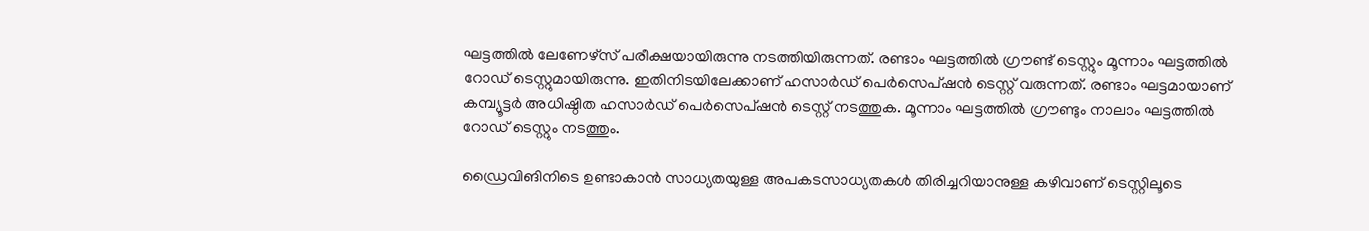ഘട്ടത്തില്‍ ലേണേഴ്‌സ് പരീക്ഷയായിരുന്നു നടത്തിയിരുന്നത്. രണ്ടാം ഘട്ടത്തില്‍ ഗ്രൗണ്ട് ടെസ്റ്റും മൂന്നാം ഘട്ടത്തില്‍ റോഡ് ടെസ്റ്റുമായിരുന്നു. ഇതിനിടയിലേക്കാണ് ഹസാര്‍ഡ് പെര്‍സെപ്ഷന്‍ ടെസ്റ്റ് വരുന്നത്. രണ്ടാം ഘട്ടമായാണ് കമ്പ്യൂട്ടര്‍ അധിഷ്ഠിത ഹസാര്‍ഡ് പെര്‍സെപ്ഷന്‍ ടെസ്റ്റ് നടത്തുക. മൂന്നാം ഘട്ടത്തില്‍ ഗ്രൗണ്ടും നാലാം ഘട്ടത്തില്‍ റോഡ് ടെസ്റ്റും നടത്തും.

ഡ്രൈവിങിനിടെ ഉണ്ടാകാന്‍ സാധ്യതയുള്ള അപകടസാധ്യതകള്‍ തിരിച്ചറിയാനുള്ള കഴിവാണ് ടെസ്റ്റിലൂടെ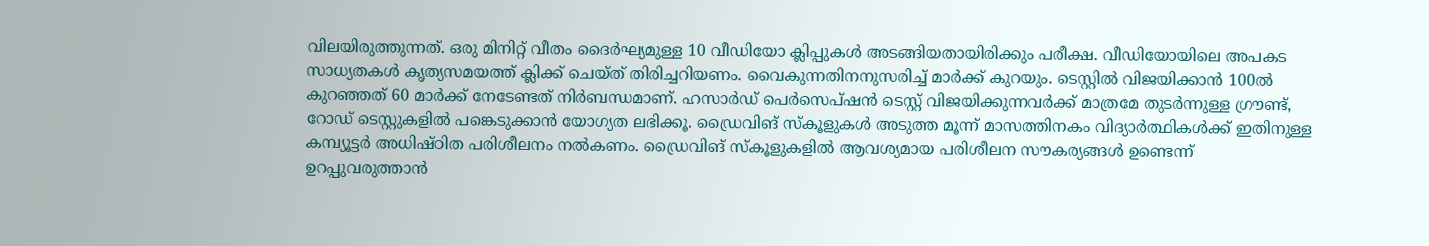വിലയിരുത്തുന്നത്. ഒരു മിനിറ്റ് വീതം ദൈര്‍ഘ്യമുള്ള 10 വീഡിയോ ക്ലിപ്പുകള്‍ അടങ്ങിയതായിരിക്കും പരീക്ഷ. വീഡിയോയിലെ അപകട സാധ്യതകള്‍ കൃത്യസമയത്ത് ക്ലിക്ക് ചെയ്ത് തിരിച്ചറിയണം. വൈകുന്നതിനനുസരിച്ച് മാര്‍ക്ക് കുറയും. ടെസ്റ്റില്‍ വിജയിക്കാന്‍ 100ല്‍ കുറഞ്ഞത് 60 മാര്‍ക്ക് നേടേണ്ടത് നിര്‍ബന്ധമാണ്. ഹസാര്‍ഡ് പെര്‍സെപ്ഷന്‍ ടെസ്റ്റ് വിജയിക്കുന്നവര്‍ക്ക് മാത്രമേ തുടര്‍ന്നുള്ള ഗ്രൗണ്ട്, റോഡ് ടെസ്റ്റുകളില്‍ പങ്കെടുക്കാന്‍ യോഗ്യത ലഭിക്കൂ. ഡ്രൈവിങ് സ്‌കൂളുകള്‍ അടുത്ത മൂന്ന് മാസത്തിനകം വിദ്യാര്‍ത്ഥികള്‍ക്ക് ഇതിനുള്ള കമ്പ്യൂട്ടര്‍ അധിഷ്ഠിത പരിശീലനം നല്‍കണം. ഡ്രൈവിങ് സ്‌കൂളുകളില്‍ ആവശ്യമായ പരിശീലന സൗകര്യങ്ങള്‍ ഉണ്ടെന്ന് ഉറപ്പുവരുത്താന്‍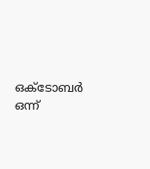ഒക്ടോബര്‍ ഒന്ന്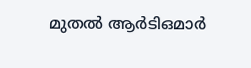മുതല്‍ ആര്‍ടിഒമാര്‍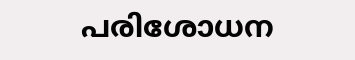പരിശോധന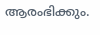ആരംഭിക്കും.